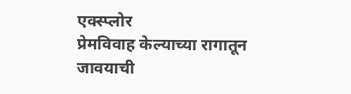एक्स्प्लोर
प्रेमविवाह केल्याच्या रागातून जावयाची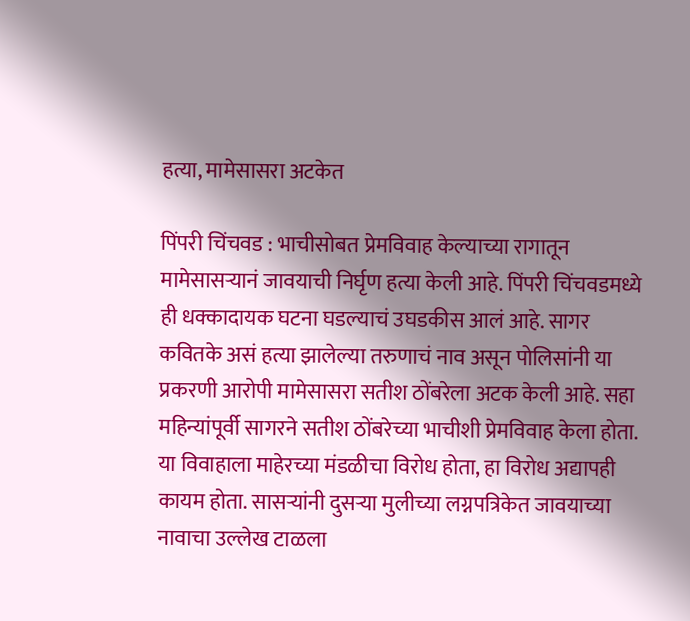हत्या, मामेसासरा अटकेत

पिंपरी चिंचवड : भाचीसोबत प्रेमविवाह केल्याच्या रागातून मामेसासऱ्यानं जावयाची निर्घृण हत्या केली आहे. पिंपरी चिंचवडमध्ये ही धक्कादायक घटना घडल्याचं उघडकीस आलं आहे. सागर कवितके असं हत्या झालेल्या तरुणाचं नाव असून पोलिसांनी या प्रकरणी आरोपी मामेसासरा सतीश ठोंबरेला अटक केली आहे. सहा महिन्यांपूर्वी सागरने सतीश ठोंबरेच्या भाचीशी प्रेमविवाह केला होता. या विवाहाला माहेरच्या मंडळीचा विरोध होता, हा विरोध अद्यापही कायम होता. सासऱ्यांनी दुसऱ्या मुलीच्या लग्नपत्रिकेत जावयाच्या नावाचा उल्लेख टाळला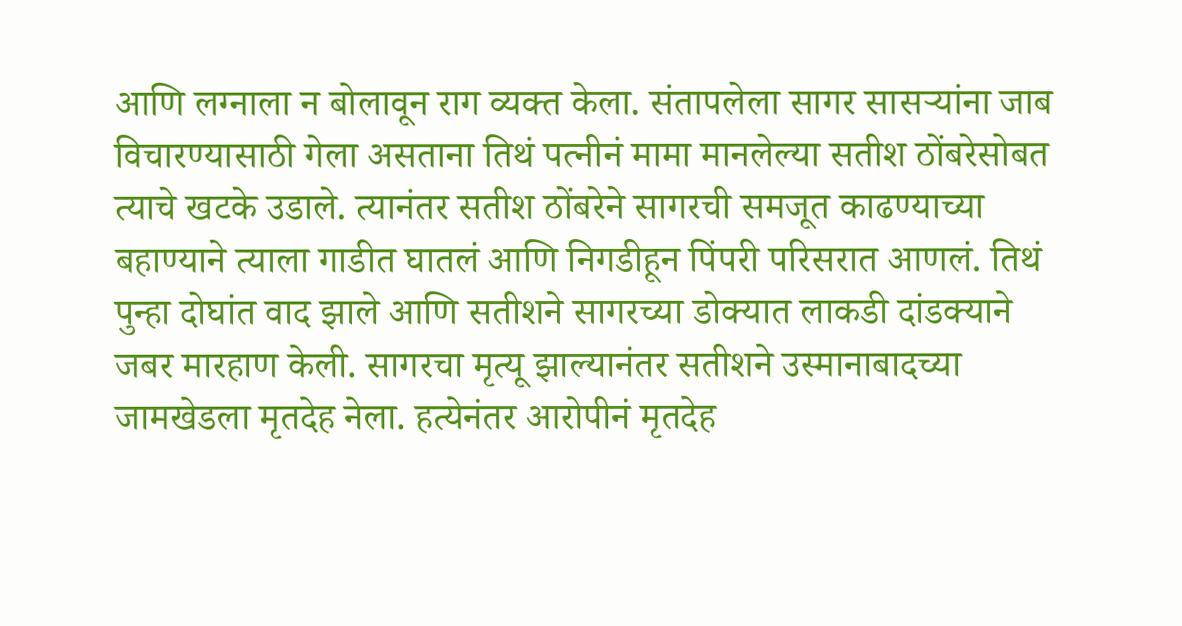आणि लग्नाला न बोलावून राग व्यक्त केला. संतापलेला सागर सासऱ्यांना जाब विचारण्यासाठी गेला असताना तिथं पत्नीनं मामा मानलेल्या सतीश ठोंबरेसोबत त्याचे खटके उडाले. त्यानंतर सतीश ठोंबरेने सागरची समजूत काढण्याच्या बहाण्याने त्याला गाडीत घातलं आणि निगडीहून पिंपरी परिसरात आणलं. तिथं पुन्हा दोघांत वाद झाले आणि सतीशने सागरच्या डोक्यात लाकडी दांडक्याने जबर मारहाण केली. सागरचा मृत्यू झाल्यानंतर सतीशने उस्मानाबादच्या जामखेडला मृतदेह नेला. हत्येनंतर आरोपीनं मृतदेह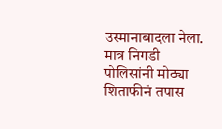उस्मानाबादला नेला. मात्र निगडी पोलिसांनी मोठ्या शिताफीनं तपास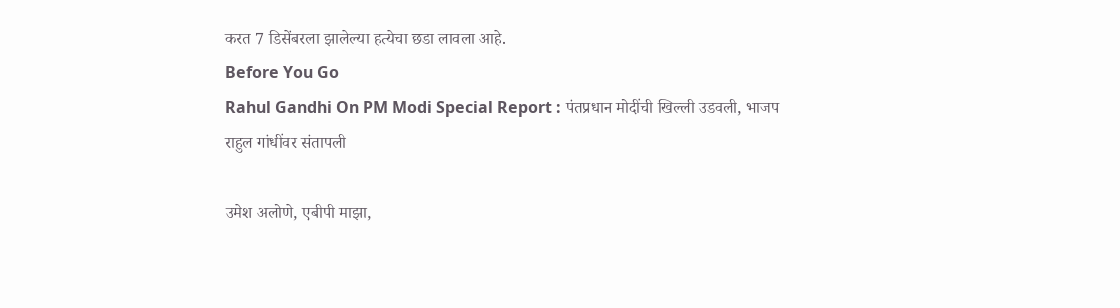करत 7 डिसेंबरला झालेल्या हत्येचा छडा लावला आहे.
Before You Go
Rahul Gandhi On PM Modi Special Report : पंतप्रधान मोदींची खिल्ली उडवली, भाजप राहुल गांधींवर संतापली

उमेश अलोणे, एबीपी माझा,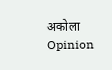अकोला
Opinion